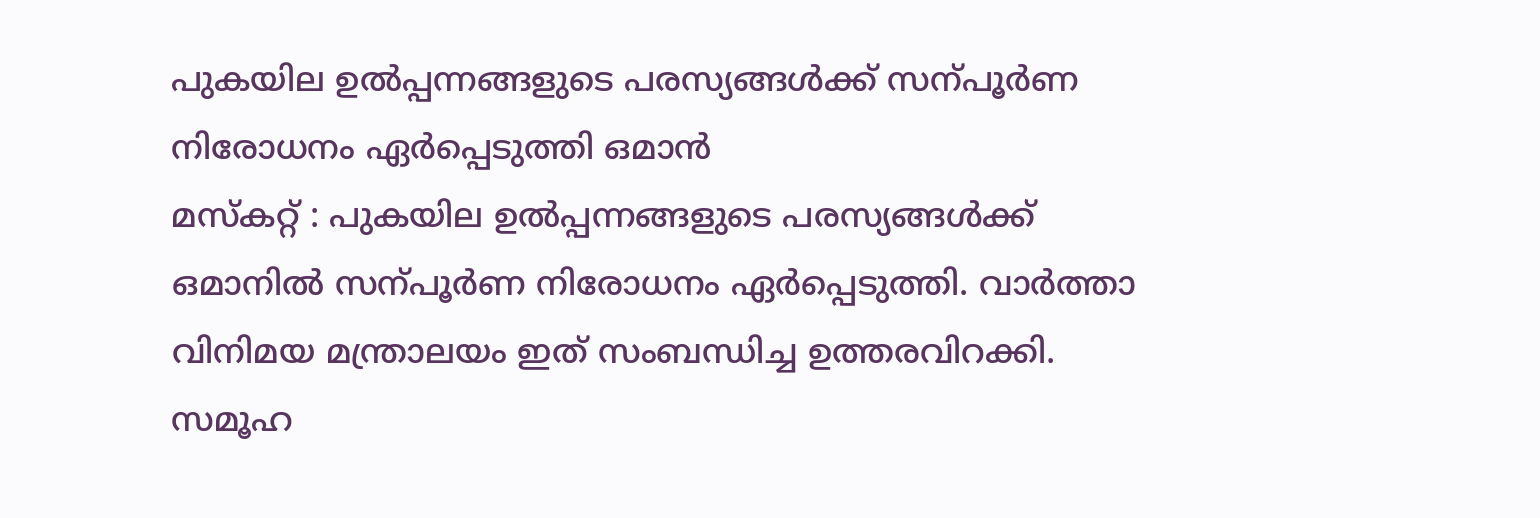പുകയില ഉൽപ്പന്നങ്ങളുടെ പരസ്യങ്ങൾക്ക് സന്പൂർണ നിരോധനം ഏർപ്പെടുത്തി ഒമാൻ
മസ്കറ്റ് : പുകയില ഉൽപ്പന്നങ്ങളുടെ പരസ്യങ്ങൾക്ക് ഒമാനിൽ സന്പൂർണ നിരോധനം ഏർപ്പെടുത്തി. വാർത്താ വിനിമയ മന്ത്രാലയം ഇത് സംബന്ധിച്ച ഉത്തരവിറക്കി. സമൂഹ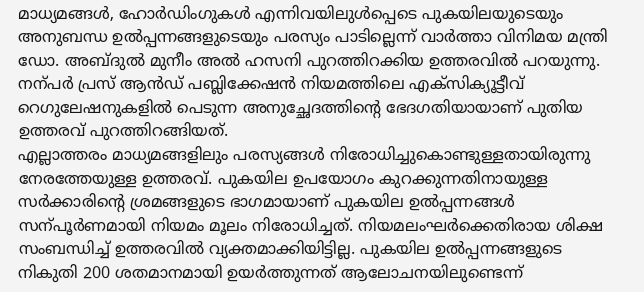മാധ്യമങ്ങൾ, ഹോർഡിംഗുകൾ എന്നിവയിലുൾപ്പെടെ പുകയിലയുടെയും അനുബന്ധ ഉൽപ്പന്നങ്ങളുടെയും പരസ്യം പാടില്ലെന്ന് വാർത്താ വിനിമയ മന്ത്രി ഡോ. അബ്ദുൽ മുനീം അൽ ഹസനി പുറത്തിറക്കിയ ഉത്തരവിൽ പറയുന്നു.
നന്പർ പ്രസ് ആൻഡ് പബ്ലിക്കേഷൻ നിയമത്തിലെ എക്സിക്യൂട്ടീവ് റെഗുലേഷനുകളിൽ പെടുന്ന അനുച്ഛേദത്തിന്റെ ഭേദഗതിയായാണ് പുതിയ ഉത്തരവ് പുറത്തിറങ്ങിയത്.
എല്ലാത്തരം മാധ്യമങ്ങളിലും പരസ്യങ്ങൾ നിരോധിച്ചുകൊണ്ടുള്ളതായിരുന്നു നേരത്തേയുള്ള ഉത്തരവ്. പുകയില ഉപയോഗം കുറക്കുന്നതിനായുള്ള സർക്കാരിന്റെ ശ്രമങ്ങളുടെ ഭാഗമായാണ് പുകയില ഉൽപ്പന്നങ്ങൾ സന്പൂർണമായി നിയമം മൂലം നിരോധിച്ചത്. നിയമലംഘർക്കെതിരായ ശിക്ഷ സംബന്ധിച്ച് ഉത്തരവിൽ വ്യക്തമാക്കിയിട്ടില്ല. പുകയില ഉൽപ്പന്നങ്ങളുടെ നികുതി 200 ശതമാനമായി ഉയർത്തുന്നത് ആലോചനയിലുണ്ടെന്ന്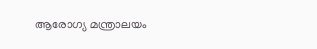ആരോഗ്യ മന്ത്രാലയം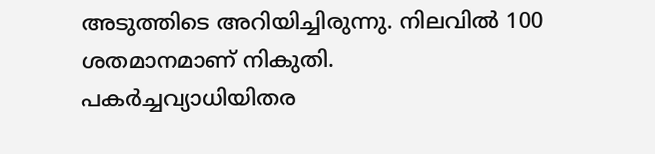അടുത്തിടെ അറിയിച്ചിരുന്നു. നിലവിൽ 100 ശതമാനമാണ് നികുതി. പകർച്ചവ്യാധിയിതര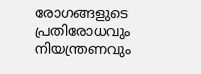രോഗങ്ങളുടെ പ്രതിരോധവും നിയന്ത്രണവും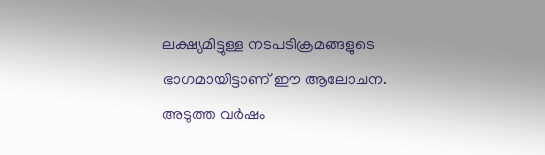ലക്ഷ്യമിട്ടുള്ള നടപടിക്രമങ്ങളുടെ ഭാഗമായിട്ടാണ് ഈ ആലോചന. അടുത്ത വർഷം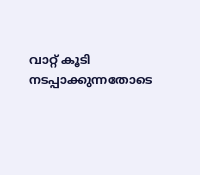വാറ്റ് കൂടി നടപ്പാക്കുന്നതോടെ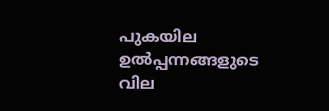പുകയില ഉൽപ്പന്നങ്ങളുടെ വില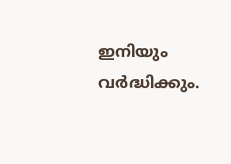ഇനിയും വർദ്ധിക്കും.